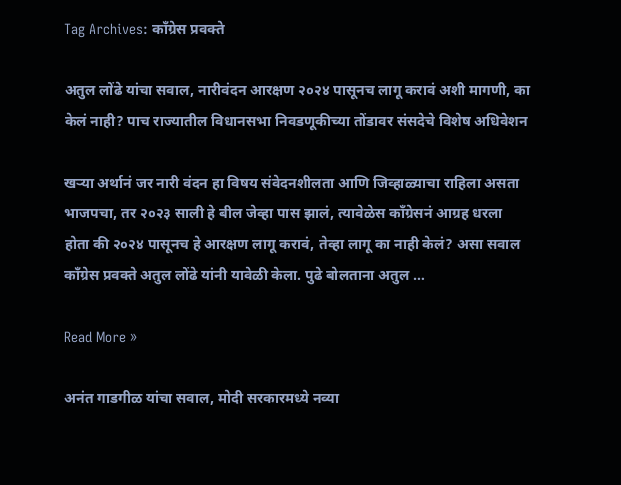Tag Archives: काँग्रेस प्रवक्ते

अतुल लोंढे यांचा सवाल, नारीवंदन आरक्षण २०२४ पासूनच लागू करावं अशी मागणी, का केलं नाही? पाच राज्यातील विधानसभा निवडणूकीच्या तोंडावर संसदेचे विशेष अधिवेशन

खऱ्या अर्थानं जर नारी वंदन हा विषय संवेदनशीलता आणि जिव्हाळ्याचा राहिला असता भाजपचा, तर २०२३ साली हे बील जेव्हा पास झालं, त्यावेळेस काँग्रेसनं आग्रह धरला होता की २०२४ पासूनच हे आरक्षण लागू करावं, तेव्हा लागू का नाही केलं? असा सवाल काँग्रेस प्रवक्ते अतुल लोंढे यांनी यावेळी केला. पुढे बोलताना अतुल …

Read More »

अनंत गाडगीळ यांचा सवाल, मोदी सरकारमध्ये नव्या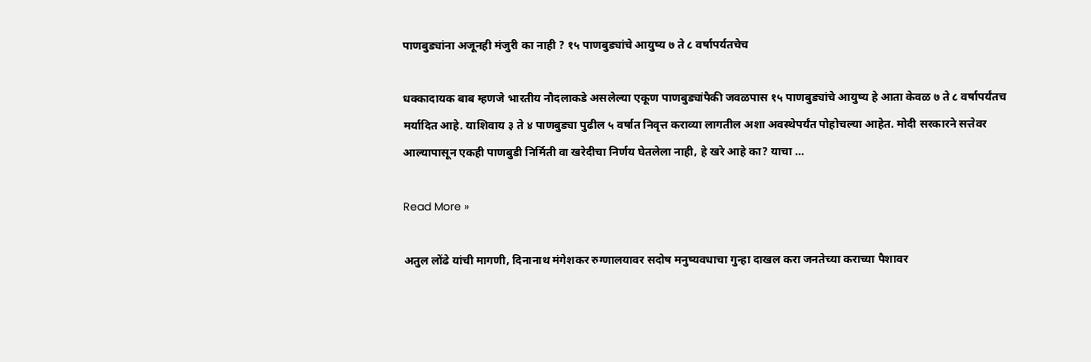पाणबुड्यांना अजूनही मंजुरी का नाही ? १५ पाणबुड्यांचे आयुष्य ७ ते ८ वर्षापर्यतचेच

धक्कादायक बाब म्हणजे भारतीय नौदलाकडे असलेल्या एकूण पाणबुड्यांपैकी जवळपास १५ पाणबुड्यांचे आयुष्य हे आता केवळ ७ ते ८ वर्षापर्यंतच मर्यादित आहे. याशिवाय ३ ते ४ पाणबुड्या पुढील ५ वर्षात निवृत्त कराव्या लागतील अशा अवस्थेपर्यंत पोहोचल्या आहेत. मोदी सरकारने सत्तेवर आल्यापासून एकही पाणबुडी निर्मिती वा खरेदीचा निर्णय घेतलेला नाही, हे खरे आहे का? याचा …

Read More »

अतुल लोंढे यांची मागणी, दिनानाथ मंगेशकर रुग्णालयावर सदोष मनुष्यवधाचा गुन्हा दाखल करा जनतेच्या कराच्या पैशावर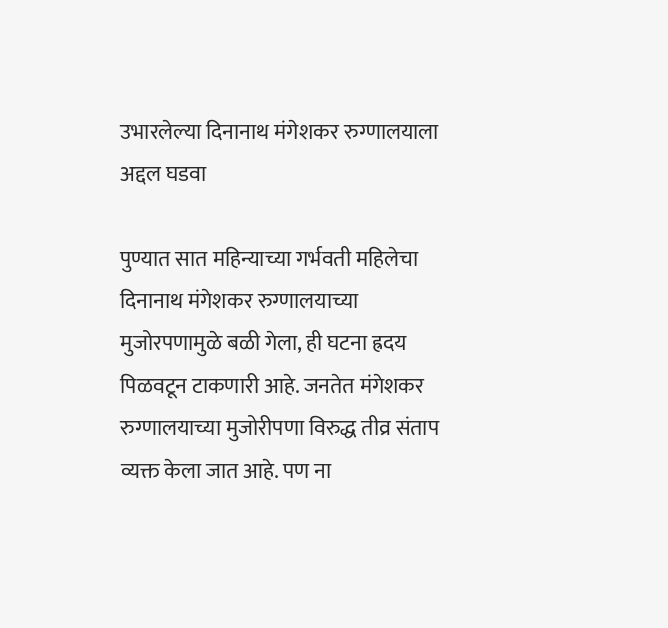उभारलेल्या दिनानाथ मंगेशकर रुग्णालयाला अद्दल घडवा

पुण्यात सात महिन्याच्या गर्भवती महिलेचा दिनानाथ मंगेशकर रुग्णालयाच्या मुजोरपणामुळे बळी गेला, ही घटना ह्रदय पिळवटून टाकणारी आहे. जनतेत मंगेशकर रुग्णालयाच्या मुजोरीपणा विरुद्ध तीव्र संताप व्यक्त केला जात आहे. पण ना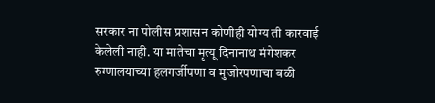सरकार ना पोलीस प्रशासन कोणीही योग्य ती कारवाई केलेली नाही. या मातेचा मृत्यू दिनानाथ मंगेशकर रुग्णालयाच्या हलगर्जीपणा व मुजोरपणाचा बळी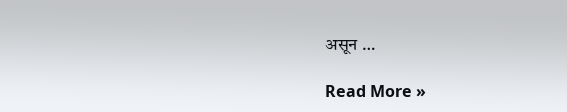असून …

Read More »